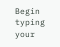Begin typing your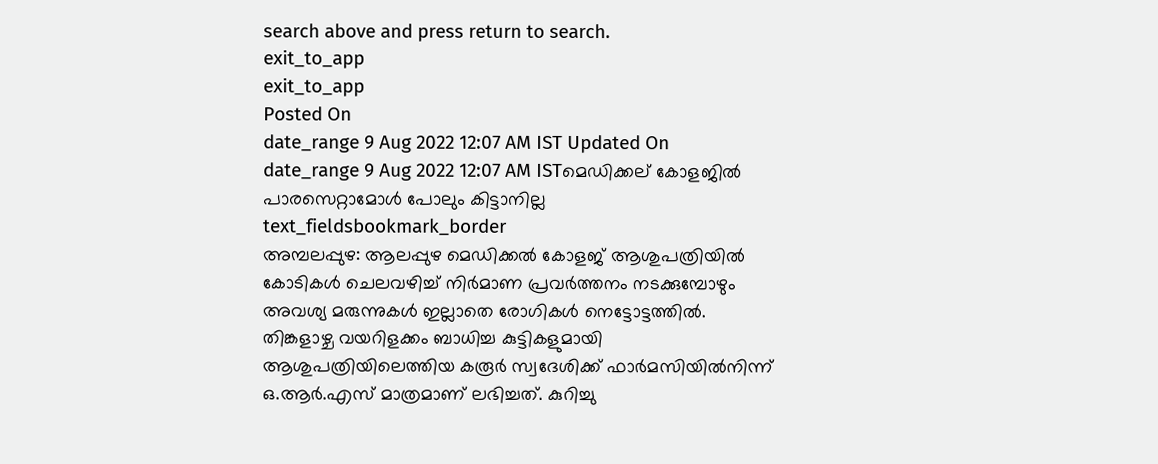search above and press return to search.
exit_to_app
exit_to_app
Posted On
date_range 9 Aug 2022 12:07 AM IST Updated On
date_range 9 Aug 2022 12:07 AM ISTമെഡിക്കല് കോളജിൽ പാരസെറ്റാമോൾ പോലും കിട്ടാനില്ല
text_fieldsbookmark_border
അമ്പലപ്പുഴ: ആലപ്പുഴ മെഡിക്കൽ കോളജ് ആശുപത്രിയിൽ കോടികൾ ചെലവഴിച്ച് നിർമാണ പ്രവർത്തനം നടക്കുമ്പോഴും അവശ്യ മരുന്നുകൾ ഇല്ലാതെ രോഗികൾ നെട്ടോട്ടത്തിൽ. തിങ്കളാഴ്ച വയറിളക്കം ബാധിച്ച കുട്ടികളുമായി ആശുപത്രിയിലെത്തിയ കരൂർ സ്വദേശിക്ക് ഫാർമസിയിൽനിന്ന് ഒ.ആർ.എസ് മാത്രമാണ് ലഭിച്ചത്. കുറിച്ചു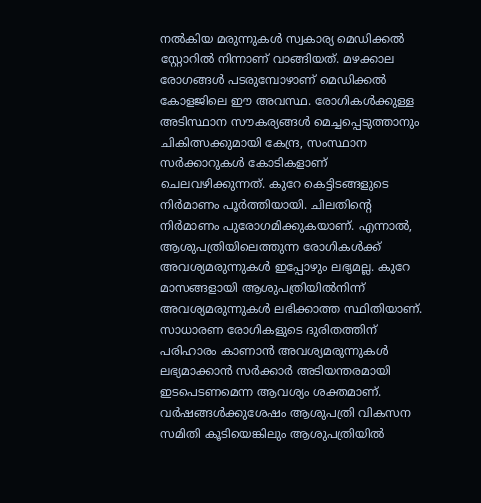നൽകിയ മരുന്നുകൾ സ്വകാര്യ മെഡിക്കൽ സ്റ്റോറിൽ നിന്നാണ് വാങ്ങിയത്. മഴക്കാല രോഗങ്ങൾ പടരുമ്പോഴാണ് മെഡിക്കൽ കോളജിലെ ഈ അവസ്ഥ. രോഗികൾക്കുള്ള അടിസ്ഥാന സൗകര്യങ്ങൾ മെച്ചപ്പെടുത്താനും ചികിത്സക്കുമായി കേന്ദ്ര, സംസ്ഥാന സർക്കാറുകൾ കോടികളാണ് ചെലവഴിക്കുന്നത്. കുറേ കെട്ടിടങ്ങളുടെ നിർമാണം പൂർത്തിയായി. ചിലതിന്റെ നിർമാണം പുരോഗമിക്കുകയാണ്. എന്നാൽ, ആശുപത്രിയിലെത്തുന്ന രോഗികൾക്ക് അവശ്യമരുന്നുകൾ ഇപ്പോഴും ലഭ്യമല്ല. കുറേ മാസങ്ങളായി ആശുപത്രിയിൽനിന്ന് അവശ്യമരുന്നുകൾ ലഭിക്കാത്ത സ്ഥിതിയാണ്. സാധാരണ രോഗികളുടെ ദുരിതത്തിന് പരിഹാരം കാണാൻ അവശ്യമരുന്നുകൾ ലഭ്യമാക്കാൻ സർക്കാർ അടിയന്തരമായി ഇടപെടണമെന്ന ആവശ്യം ശക്തമാണ്. വർഷങ്ങൾക്കുശേഷം ആശുപത്രി വികസന സമിതി കൂടിയെങ്കിലും ആശുപത്രിയിൽ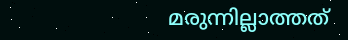മരുന്നില്ലാത്തത്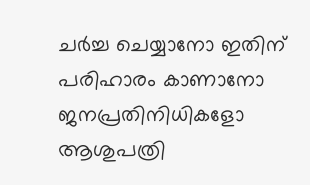ചർച്ച ചെയ്യാനോ ഇതിന് പരിഹാരം കാണാനോ ജനപ്രതിനിധികളോ ആശുപത്രി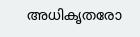അധികൃതരോ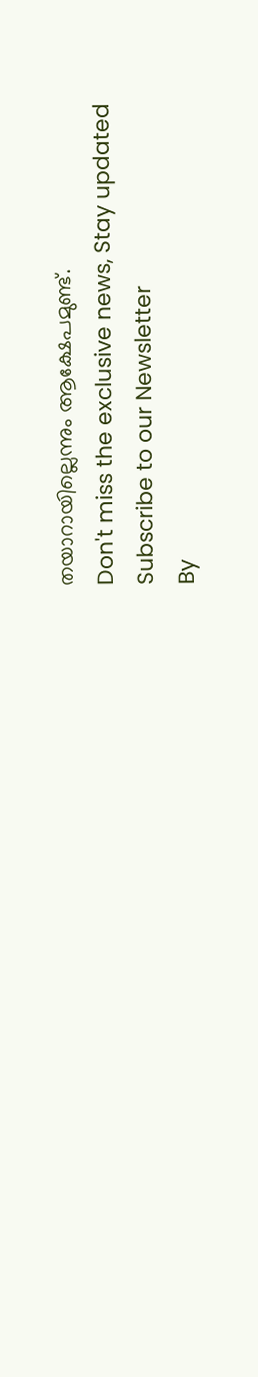തയാറായില്ലെന്നും ആക്ഷേപമുണ്ട്.
Don't miss the exclusive news, Stay updated
Subscribe to our Newsletter
By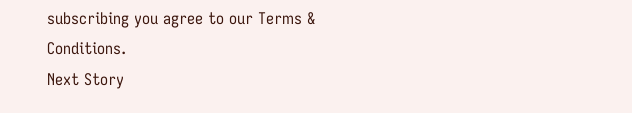subscribing you agree to our Terms & Conditions.
Next Story